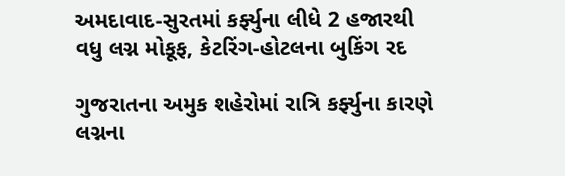અમદાવાદ-સુરતમાં કર્ફ્યુના લીધે 2 હજારથી વધુ લગ્ન મોકૂફ, કેટરિંગ-હોટલના બુકિંગ રદ

ગુજરાતના અમુક શહેરોમાં રાત્રિ કર્ફ્યુના કારણે લગ્નના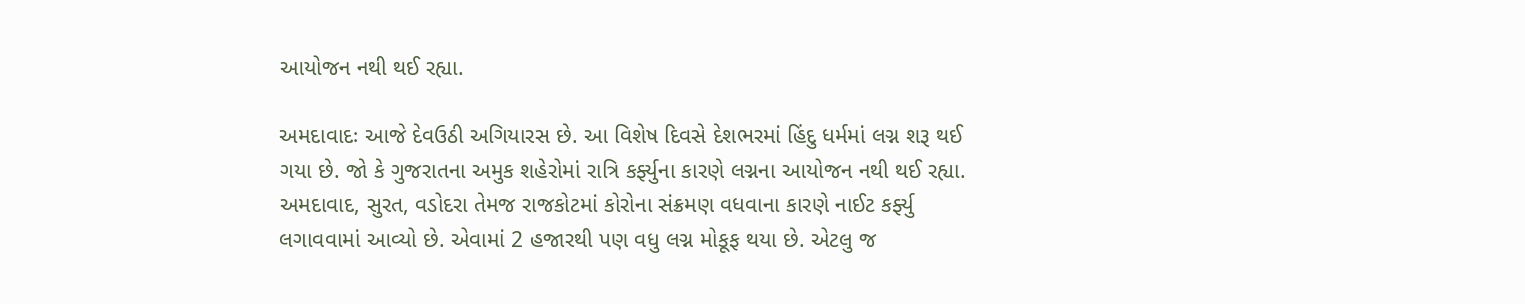આયોજન નથી થઈ રહ્યા.

અમદાવાદઃ આજે દેવઉઠી અગિયારસ છે. આ વિશેષ દિવસે દેશભરમાં હિંદુ ધર્મમાં લગ્ન શરૂ થઈ ગયા છે. જો કે ગુજરાતના અમુક શહેરોમાં રાત્રિ કર્ફ્યુના કારણે લગ્નના આયોજન નથી થઈ રહ્યા. અમદાવાદ, સુરત, વડોદરા તેમજ રાજકોટમાં કોરોના સંક્રમણ વધવાના કારણે નાઈટ કર્ફ્યુ લગાવવામાં આવ્યો છે. એવામાં 2 હજારથી પણ વધુ લગ્ન મોકૂફ થયા છે. એટલુ જ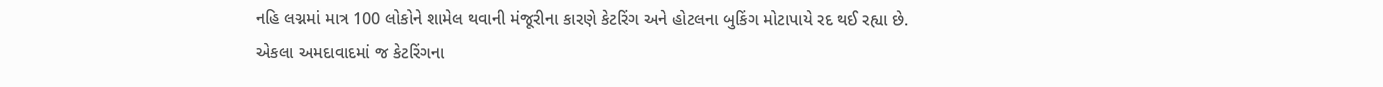નહિ લગ્નમાં માત્ર 100 લોકોને શામેલ થવાની મંજૂરીના કારણે કેટરિંગ અને હોટલના બુકિંગ મોટાપાયે રદ થઈ રહ્યા છે. એકલા અમદાવાદમાં જ કેટરિંગના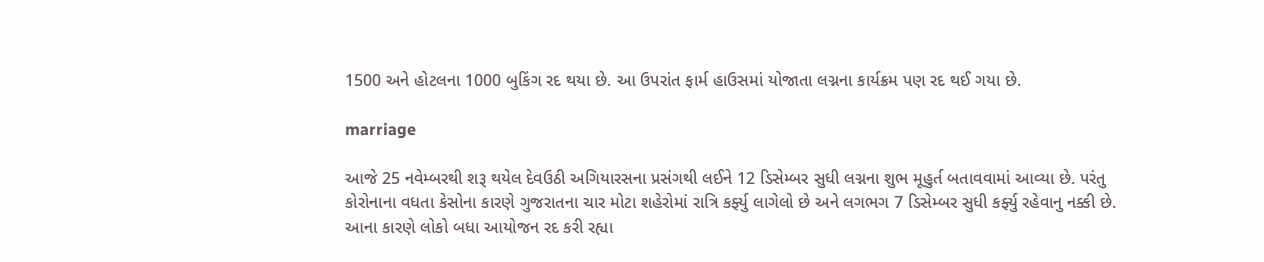1500 અને હોટલના 1000 બુકિંગ રદ થયા છે. આ ઉપરાંત ફાર્મ હાઉસમાં યોજાતા લગ્નના કાર્યક્રમ પણ રદ થઈ ગયા છે.

marriage

આજે 25 નવેમ્બરથી શરૂ થયેલ દેવઉઠી અગિયારસના પ્રસંગથી લઈને 12 ડિસેમ્બર સુધી લગ્નના શુભ મૂહુર્ત બતાવવામાં આવ્યા છે. પરંતુ કોરોનાના વધતા કેસોના કારણે ગુજરાતના ચાર મોટા શહેરોમાં રાત્રિ કર્ફ્યુ લાગેલો છે અને લગભગ 7 ડિસેમ્બર સુધી કર્ફ્યુ રહેવાનુ નક્કી છે. આના કારણે લોકો બધા આયોજન રદ કરી રહ્યા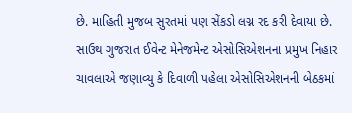છે. માહિતી મુજબ સુરતમાં પણ સેંકડો લગ્ન રદ કરી દેવાયા છે. સાઉથ ગુજરાત ઈવેન્ટ મેનેજમેન્ટ એસોસિએશનના પ્રમુખ નિહાર ચાવલાએ જણાવ્યુ કે દિવાળી પહેલા એસોસિએશનની બેઠકમાં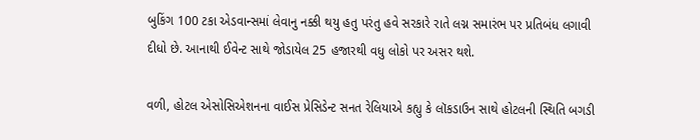બુકિંગ 100 ટકા એડવાન્સમાં લેવાનુ નક્કી થયુ હતુ પરંતુ હવે સરકારે રાતે લગ્ન સમારંભ પર પ્રતિબંધ લગાવી દીધો છે. આનાથી ઈવેન્ટ સાથે જોડાયેલ 25 હજારથી વધુ લોકો પર અસર થશે.

વળી, હોટલ એસોસિએશનના વાઈસ પ્રેસિડેન્ટ સનત રેલિયાએ કહ્યુ કે લૉકડાઉન સાથે હોટલની સ્થિતિ બગડી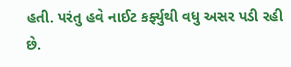હતી. પરંતુ હવે નાઈટ કર્ફ્યુથી વધુ અસર પડી રહી છે.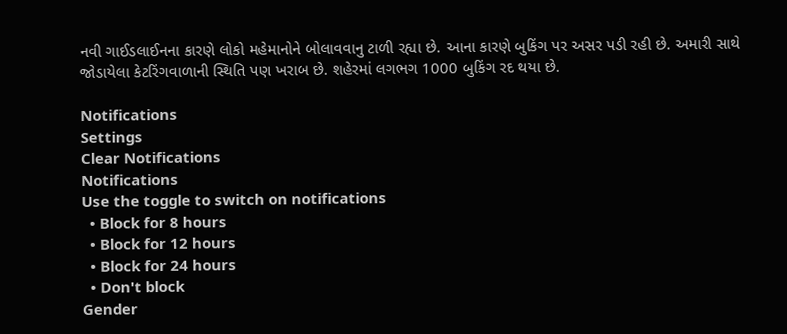નવી ગાઈડલાઈનના કારણે લોકો મહેમાનોને બોલાવવાનુ ટાળી રહ્યા છે. આના કારણે બુકિંગ પર અસર પડી રહી છે. અમારી સાથે જોડાયેલા કેટરિંગવાળાની સ્થિતિ પણ ખરાબ છે. શહેરમાં લગભગ 1000 બુકિંગ રદ થયા છે.

Notifications
Settings
Clear Notifications
Notifications
Use the toggle to switch on notifications
  • Block for 8 hours
  • Block for 12 hours
  • Block for 24 hours
  • Don't block
Gender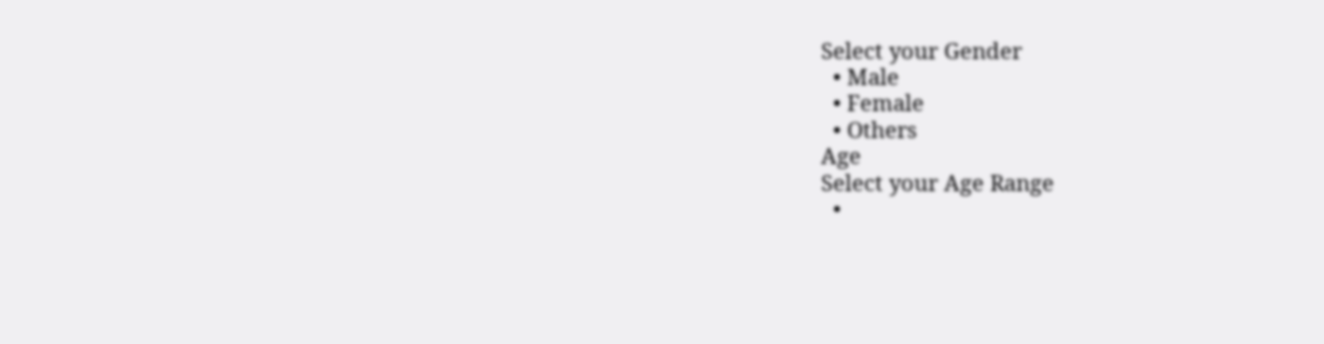Select your Gender
  • Male
  • Female
  • Others
Age
Select your Age Range
  •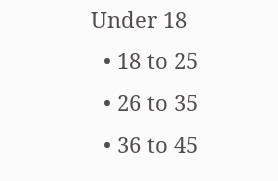Under 18
  • 18 to 25
  • 26 to 35
  • 36 to 45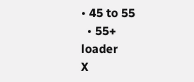• 45 to 55
  • 55+
loader
X